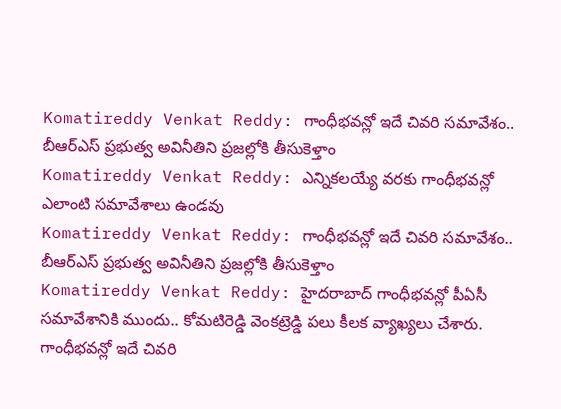Komatireddy Venkat Reddy: గాంధీభవన్లో ఇదే చివరి సమావేశం.. బీఆర్ఎస్ ప్రభుత్వ అవినీతిని ప్రజల్లోకి తీసుకెళ్తాం
Komatireddy Venkat Reddy: ఎన్నికలయ్యే వరకు గాంధీభవన్లో ఎలాంటి సమావేశాలు ఉండవు
Komatireddy Venkat Reddy: గాంధీభవన్లో ఇదే చివరి సమావేశం.. బీఆర్ఎస్ ప్రభుత్వ అవినీతిని ప్రజల్లోకి తీసుకెళ్తాం
Komatireddy Venkat Reddy: హైదరాబాద్ గాంధీభవన్లో పీఏసీ సమావేశానికి ముందు.. కోమటిరెడ్డి వెంకట్రెడ్డి పలు కీలక వ్యాఖ్యలు చేశారు. గాంధీభవన్లో ఇదే చివరి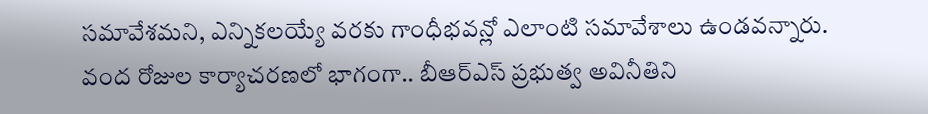సమావేశమని, ఎన్నికలయ్యే వరకు గాంధీభవన్లో ఎలాంటి సమావేశాలు ఉండవన్నారు. వంద రోజుల కార్యాచరణలో భాగంగా.. బీఆర్ఎస్ ప్రభుత్వ అవినీతిని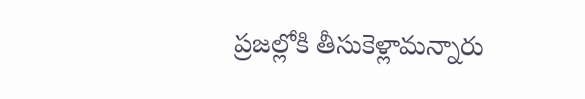ప్రజల్లోకి తీసుకెళ్లామన్నారు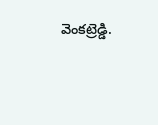వెంకట్రెడ్డి.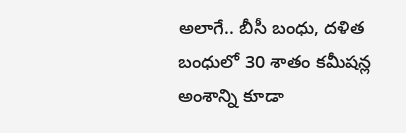అలాగే.. బీసీ బంధు, దళిత బంధులో 30 శాతం కమీషన్ల అంశాన్ని కూడా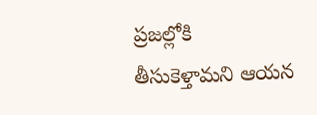ప్రజల్లోకి తీసుకెళ్తామని ఆయన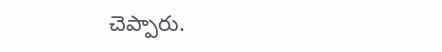చెప్పారు.